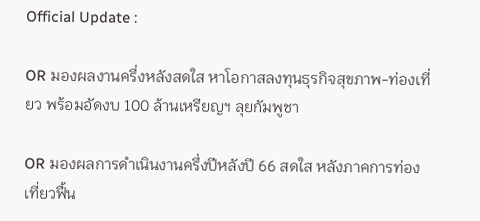Official Update :

OR มองผลงานครึ่งหลังสดใส หาโอกาสลงทุนธุรกิจสุขภาพ-ท่องเที่ยว พร้อมอัดงบ 100 ล้านเหรียญฯ ลุยกัมพูชา

OR มองผลการดำเนินงานครึ่งปีหลังปี 66 สดใส หลังภาคการท่องเที่ยวฟื้น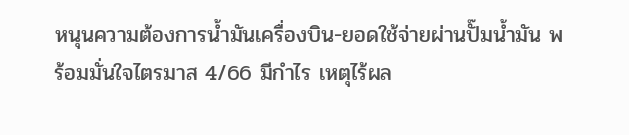หนุนความต้องการน้ำมันเครื่องบิน-ยอดใช้จ่ายผ่านปั๊มน้ำมัน พร้อมมั่นใจไตรมาส 4/66 มีกำไร เหตุไร้ผล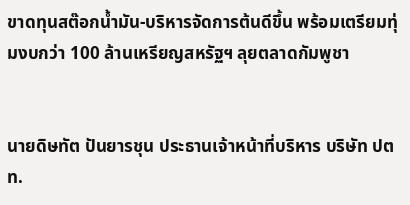ขาดทุนสต๊อกน้ำมัน-บริหารจัดการต้นดีขึ้น พร้อมเตรียมทุ่มงบกว่า 100 ล้านเหรียญสหรัฐฯ ลุยตลาดกัมพูชา


นายดิษทัต ปันยารชุน ประธานเจ้าหน้าที่บริหาร บริษัท ปตท.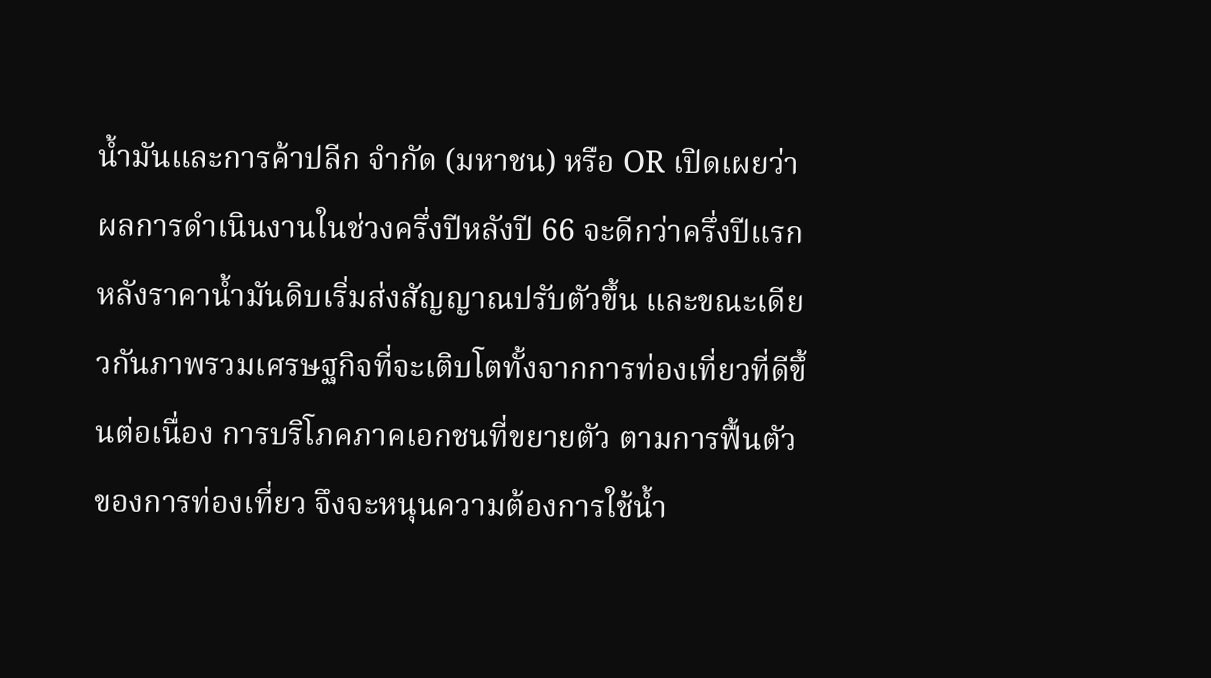น้ำมันและการค้าปลีก จำกัด (มหาชน) หรือ OR เปิดเผยว่า ผลการดำเนินงานในช่วงครึ่งปีหลังปี 66 จะดีกว่าครึ่งปีแรก หลังราคาน้ำมันดิบเริ่มส่งสัญญาณปรับตัวขึ้น และขณะเดียวกันภาพรวมเศรษฐกิจที่จะเติบโตทั้งจากการท่องเที่ยวที่ดีขึ้นต่อเนื่อง การบริโภคภาคเอกชนที่ขยายตัว ตามการฟื้นตัวของการท่องเที่ยว จึงจะหนุนความต้องการใช้น้ำ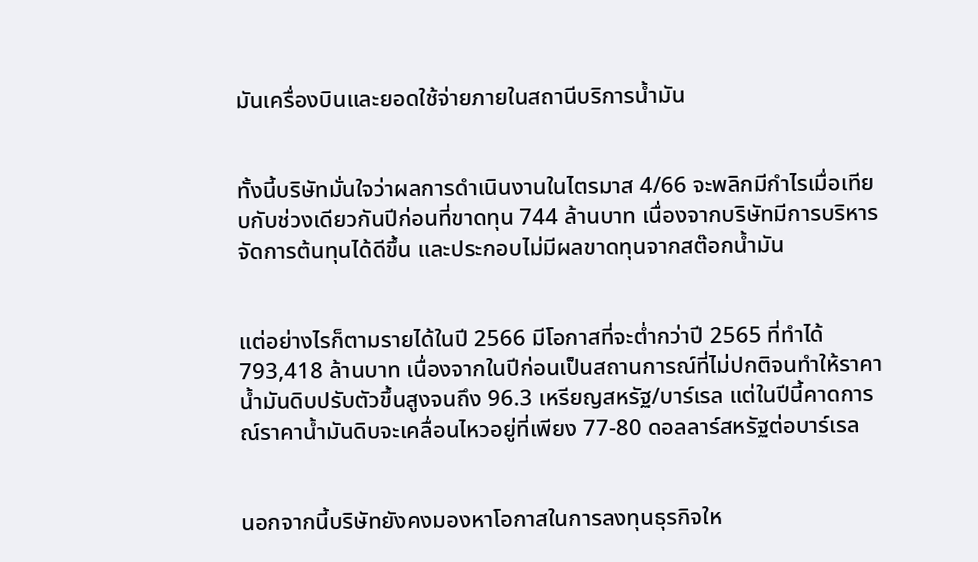มันเครื่องบินและยอดใช้จ่ายภายในสถานีบริการน้ำมัน


ทั้งนี้บริษัทมั่นใจว่าผลการดำเนินงานในไตรมาส 4/66 จะพลิกมีกำไรเมื่อเทียบกับช่วงเดียวกันปีก่อนที่ขาดทุน 744 ล้านบาท เนื่องจากบริษัทมีการบริหารจัดการต้นทุนได้ดีขึ้น และประกอบไม่มีผลขาดทุนจากสต๊อกน้ำมัน


แต่อย่างไรก็ตามรายได้ในปี 2566 มีโอกาสที่จะต่ำกว่าปี 2565 ที่ทำได้ 793,418 ล้านบาท เนื่องจากในปีก่อนเป็นสถานการณ์ที่ไม่ปกติจนทำให้ราคาน้ำมันดิบปรับตัวขึ้นสูงจนถึง 96.3 เหรียญสหรัฐ/บาร์เรล แต่ในปีนี้คาดการณ์ราคาน้ำมันดิบจะเคลื่อนไหวอยู่ที่เพียง 77-80 ดอลลาร์สหรัฐต่อบาร์เรล


นอกจากนี้บริษัทยังคงมองหาโอกาสในการลงทุนธุรกิจให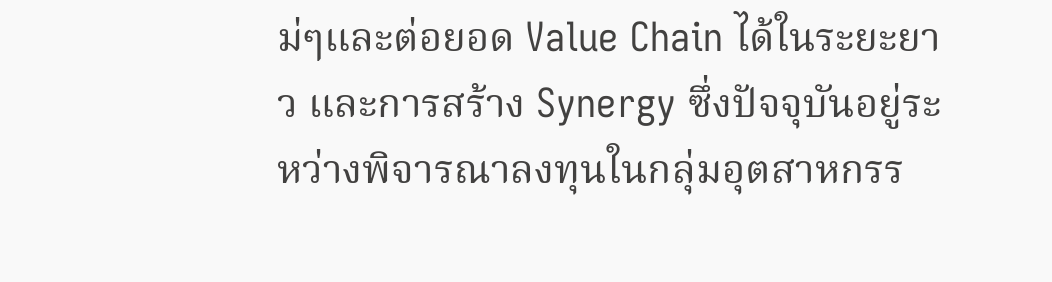ม่ๆและต่อยอด Value Chain ได้ในระยะยาว และการสร้าง Synergy ซึ่งปัจจุบันอยู่ระหว่างพิจารณาลงทุนในกลุ่มอุตสาหกรร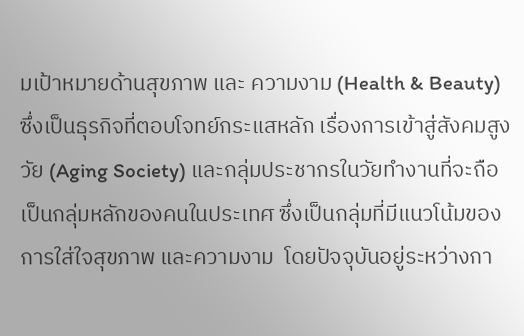มเป้าหมายด้านสุขภาพ และ ความงาม (Health & Beauty) ซึ่งเป็นธุรกิจที่ตอบโจทย์กระแสหลัก เรื่องการเข้าสู่สังคมสูงวัย (Aging Society) และกลุ่มประชากรในวัยทำงานที่จะถือเป็นกลุ่มหลักของคนในประเทศ ซึ่งเป็นกลุ่มที่มีแนวโน้มของการใส่ใจสุขภาพ และความงาม  โดยปัจจุบันอยู่ระหว่างกา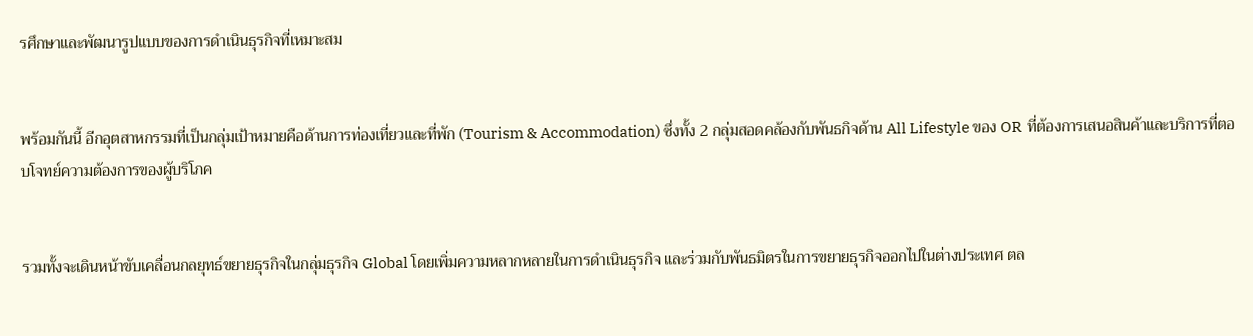รศึกษาและพัฒนารูปแบบของการดำเนินธุรกิจที่เหมาะสม


พร้อมกันนี้ อีกอุตสาหกรรมที่เป็นกลุ่มเป้าหมายคือด้านการท่องเที่ยวและที่พัก (Tourism & Accommodation) ซึ่งทั้ง 2 กลุ่มสอดคล้องกับพันธกิจด้าน All Lifestyle ของ OR  ที่ต้องการเสนอสินค้าและบริการที่ตอบโจทย์ความต้องการของผู้บริโภค


รวมทั้งจะเดินหน้าขับเคลื่อนกลยุทธ์ขยายธุรกิจในกลุ่มธุรกิจ Global โดยเพิ่มความหลากหลายในการดำเนินธุรกิจ และร่วมกับพันธมิตรในการขยายธุรกิจออกไปในต่างประเทศ ตล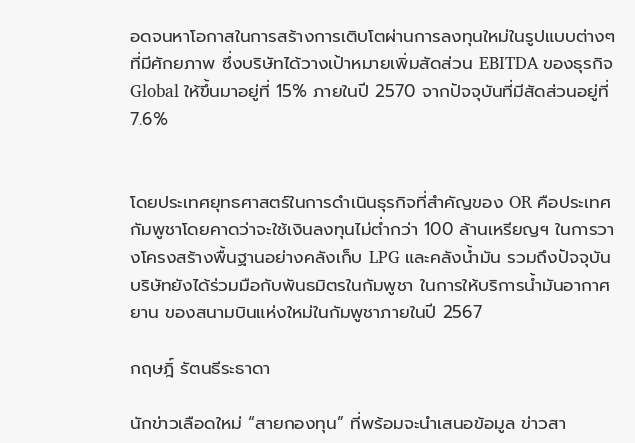อดจนหาโอกาสในการสร้างการเติบโตผ่านการลงทุนใหม่ในรูปแบบต่างๆ ที่มีศักยภาพ ซึ่งบริษัทได้วางเป้าหมายเพิ่มสัดส่วน EBITDA ของธุรกิจ Global ให้ขึ้นมาอยู่ที่ 15% ภายในปี 2570 จากปัจจุบันที่มีสัดส่วนอยู่ที่ 7.6%


โดยประเทศยุทธศาสตร์ในการดำเนินธุรกิจที่สำคัญของ OR คือประเทศกัมพูชาโดยคาดว่าจะใช้เงินลงทุนไม่ต่ำกว่า 100 ล้านเหรียญฯ ในการวางโครงสร้างพื้นฐานอย่างคลังเก็บ LPG และคลังน้ำมัน รวมถึงปัจจุบันบริษัทยังได้ร่วมมือกับพันธมิตรในกัมพูชา ในการให้บริการน้ำมันอากาศยาน ของสนามบินแห่งใหม่ในกัมพูชาภายในปี 2567

กฤษฎิ์ รัตนธีระธาดา

นักข่าวเลือดใหม่ “สายกองทุน” ที่พร้อมจะนำเสนอข้อมูล ข่าวสา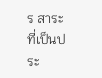ร สาระที่เป็นประ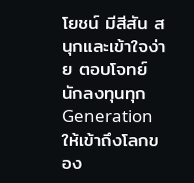โยชน์ มีสีสัน สนุกและเข้าใจง่าย ตอบโจทย์นักลงทุนทุก Generation ให้เข้าถึงโลกของ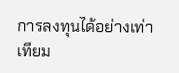การลงทุนได้อย่างเท่าเทียม